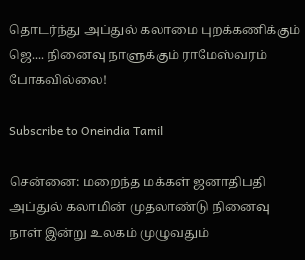தொடர்ந்து அப்துல் கலாமை புறக்கணிக்கும் ஜெ.... நினைவு நாளுக்கும் ராமேஸ்வரம் போகவில்லை!

Subscribe to Oneindia Tamil

சென்னை: மறைந்த மக்கள் ஜனாதிபதி அப்துல் கலாமின் முதலாண்டு நினைவு நாள் இன்று உலகம் முழுவதும்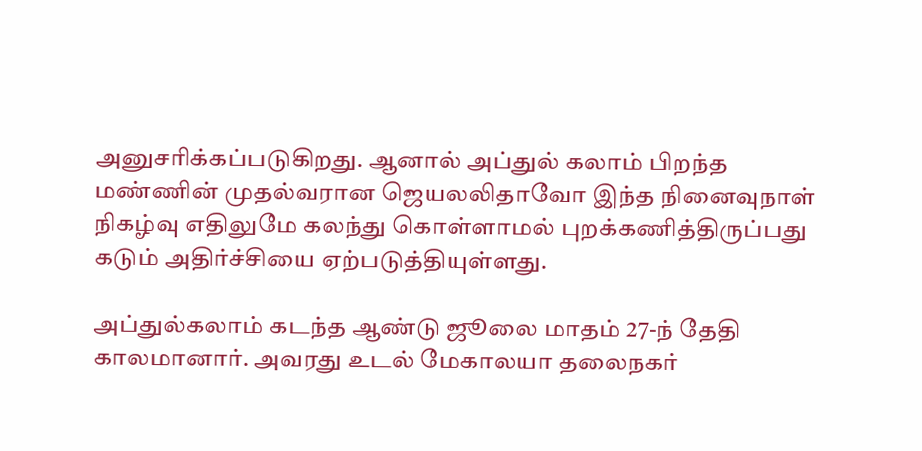அனுசரிக்கப்படுகிறது. ஆனால் அப்துல் கலாம் பிறந்த மண்ணின் முதல்வரான ஜெயலலிதாவோ இந்த நினைவுநாள் நிகழ்வு எதிலுமே கலந்து கொள்ளாமல் புறக்கணித்திருப்பது கடும் அதிர்ச்சியை ஏற்படுத்தியுள்ளது.

அப்துல்கலாம் கடந்த ஆண்டு ஜூலை மாதம் 27-ந் தேதி காலமானார். அவரது உடல் மேகாலயா தலைநகர்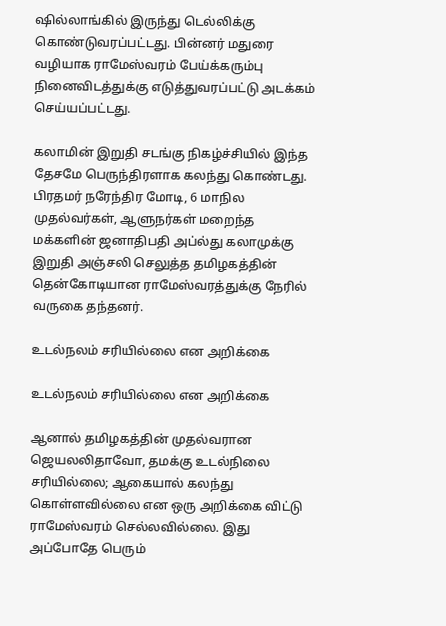ஷில்லாங்கில் இருந்து டெல்லிக்கு கொண்டுவரப்பட்டது. பின்னர் மதுரை வழியாக ராமேஸ்வரம் பேய்க்கரும்பு நினைவிடத்துக்கு எடுத்துவரப்பட்டு அடக்கம் செய்யப்பட்டது.

கலாமின் இறுதி சடங்கு நிகழ்ச்சியில் இந்த தேசமே பெருந்திரளாக கலந்து கொண்டது. பிரதமர் நரேந்திர மோடி, 6 மாநில முதல்வர்கள், ஆளுநர்கள் மறைந்த மக்களின் ஜனாதிபதி அப்ல்து கலாமுக்கு இறுதி அஞ்சலி செலுத்த தமிழகத்தின் தென்கோடியான ராமேஸ்வரத்துக்கு நேரில் வருகை தந்தனர்.

உடல்நலம் சரியில்லை என அறிக்கை

உடல்நலம் சரியில்லை என அறிக்கை

ஆனால் தமிழகத்தின் முதல்வரான ஜெயலலிதாவோ, தமக்கு உடல்நிலை சரியில்லை; ஆகையால் கலந்து கொள்ளவில்லை என ஒரு அறிக்கை விட்டு ராமேஸ்வரம் செல்லவில்லை. இது அப்போதே பெரும்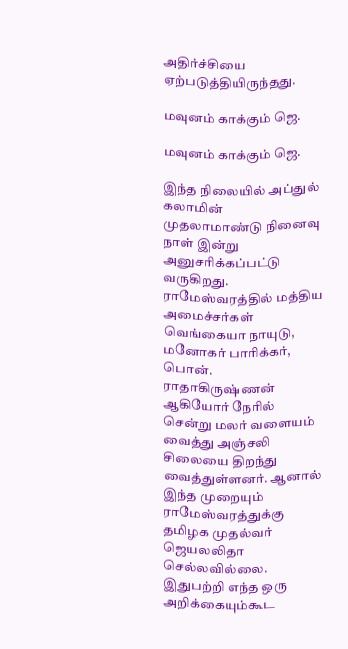அதிர்ச்சியை ஏற்படுத்தியிருந்தது.

மவுனம் காக்கும் ஜெ.

மவுனம் காக்கும் ஜெ.

இந்த நிலையில் அப்துல் கலாமின் முதலாமாண்டு நினைவு நாள் இன்று அனுசரிக்கப்பட்டு வருகிறது. ராமேஸ்வரத்தில் மத்திய அமைச்சர்கள் வெங்கையா நாயுடு, மனோகர் பாரிக்கர், பொன். ராதாகிருஷ்ணன் ஆகியோர் நேரில் சென்று மலர் வளையம் வைத்து அஞ்சலி சிலையை திறந்து வைத்துள்ளனர். ஆனால் இந்த முறையும் ராமேஸ்வரத்துக்கு தமிழக முதல்வர் ஜெயலலிதா செல்லவில்லை. இதுபற்றி எந்த ஒரு அறிக்கையும்கூட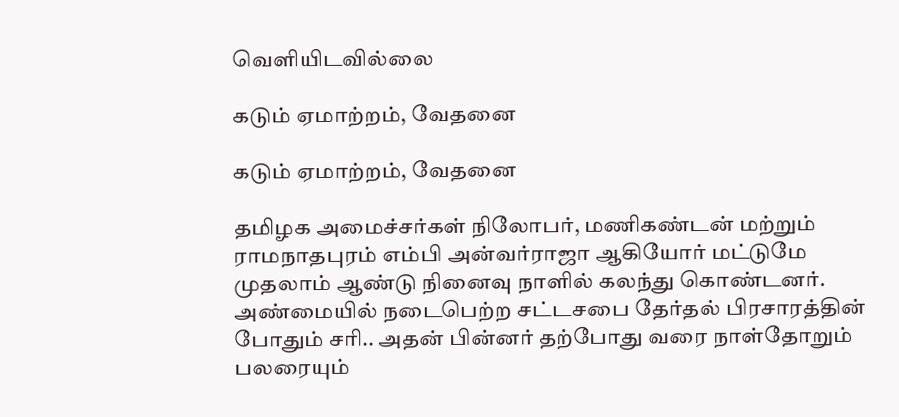வெளியிடவில்லை

கடும் ஏமாற்றம், வேதனை

கடும் ஏமாற்றம், வேதனை

தமிழக அமைச்சர்கள் நிலோபர், மணிகண்டன் மற்றும் ராமநாதபுரம் எம்பி அன்வர்ராஜா ஆகியோர் மட்டுமே முதலாம் ஆண்டு நினைவு நாளில் கலந்து கொண்டனர். அண்மையில் நடைபெற்ற சட்டசபை தேர்தல் பிரசாரத்தின் போதும் சரி.. அதன் பின்னர் தற்போது வரை நாள்தோறும் பலரையும்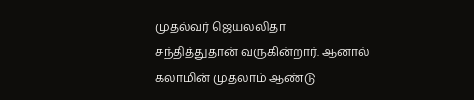முதல்வர் ஜெயலலிதா சந்தித்துதான் வருகின்றார். ஆனால் கலாமின் முதலாம் ஆண்டு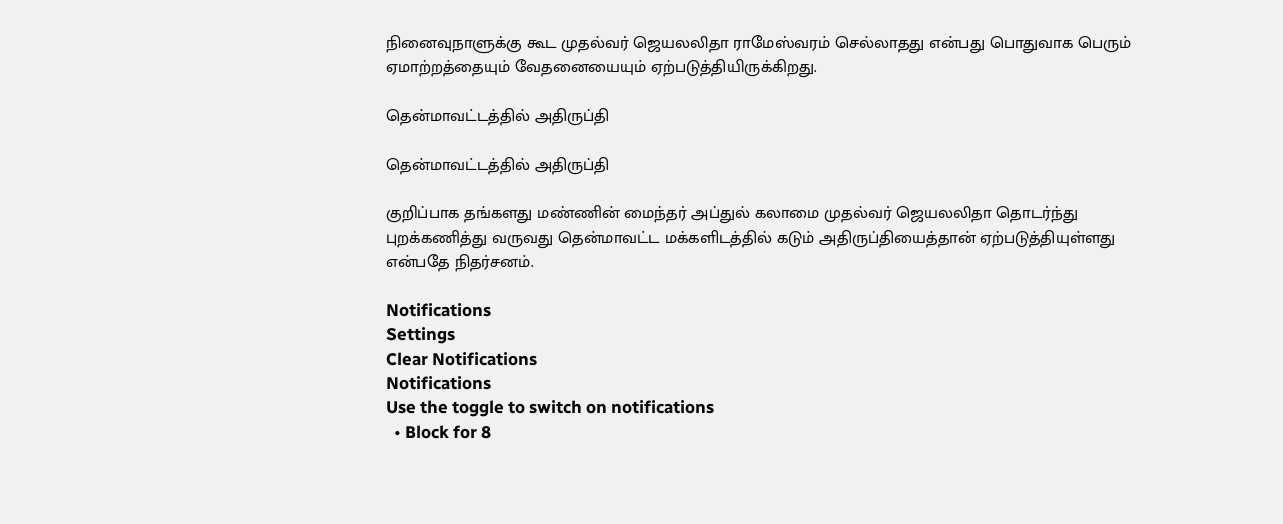நினைவுநாளுக்கு கூட முதல்வர் ஜெயலலிதா ராமேஸ்வரம் செல்லாதது என்பது பொதுவாக பெரும் ஏமாற்றத்தையும் வேதனையையும் ஏற்படுத்தியிருக்கிறது.

தென்மாவட்டத்தில் அதிருப்தி

தென்மாவட்டத்தில் அதிருப்தி

குறிப்பாக தங்களது மண்ணின் மைந்தர் அப்துல் கலாமை முதல்வர் ஜெயலலிதா தொடர்ந்து புறக்கணித்து வருவது தென்மாவட்ட மக்களிடத்தில் கடும் அதிருப்தியைத்தான் ஏற்படுத்தியுள்ளது என்பதே நிதர்சனம்.

Notifications
Settings
Clear Notifications
Notifications
Use the toggle to switch on notifications
  • Block for 8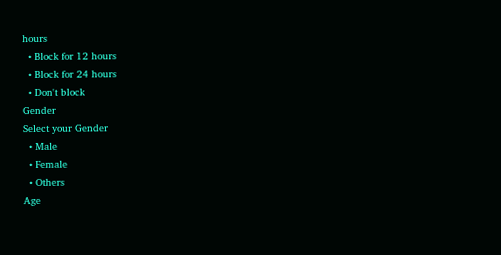hours
  • Block for 12 hours
  • Block for 24 hours
  • Don't block
Gender
Select your Gender
  • Male
  • Female
  • Others
Age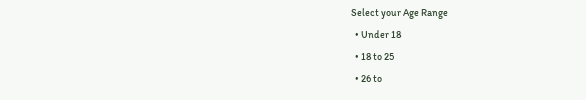Select your Age Range
  • Under 18
  • 18 to 25
  • 26 to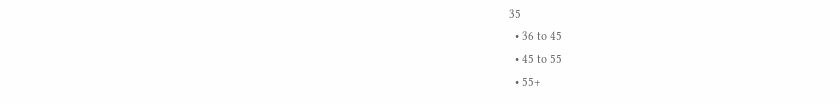35
  • 36 to 45
  • 45 to 55
  • 55+